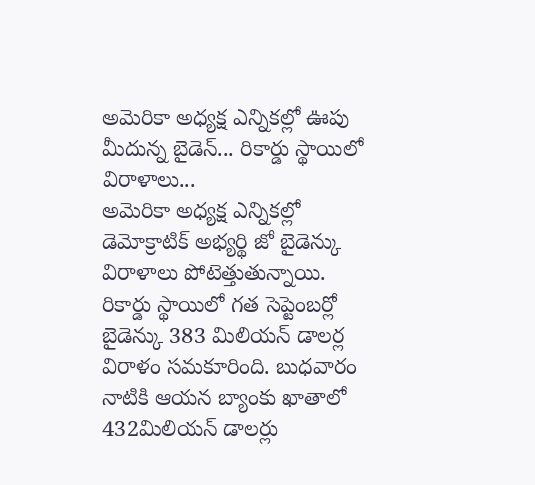అమెరికా అధ్యక్ష ఎన్నికల్లో ఊపు మీదున్న బైడెన్... రికార్డు స్థాయిలో విరాళాలు...
అమెరికా అధ్యక్ష ఎన్నికల్లో డెమోక్రాటిక్ అభ్యర్థి జో బైడెన్కు విరాళాలు పోటెత్తుతున్నాయి. రికార్డు స్థాయిలో గత సెప్టెంబర్లో బైడెన్కు 383 మిలియన్ డాలర్ల విరాళం సమకూరింది. బుధవారం నాటికి ఆయన బ్యాంకు ఖాతాలో 432మిలియన్ డాలర్లు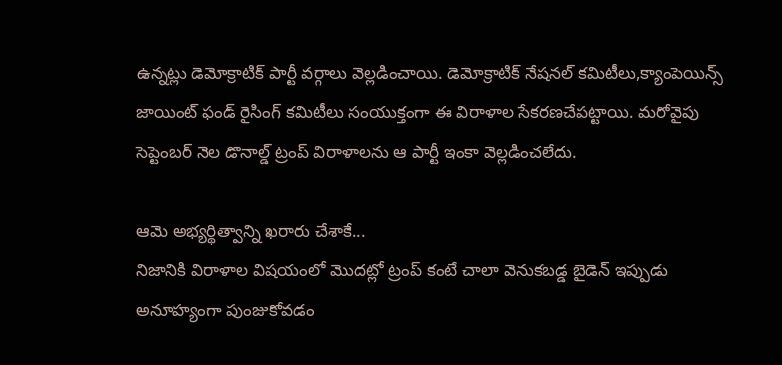ఉన్నట్లు డెమోక్రాటిక్ పార్టీ వర్గాలు వెల్లడించాయి. డెమోక్రాటిక్ నేషనల్ కమిటీలు,క్యాంపెయిన్స్ జాయింట్ ఫండ్ రైసింగ్ కమిటీలు సంయుక్తంగా ఈ విరాళాల సేకరణచేపట్టాయి. మరోవైపు సెప్టెంబర్ నెల డొనాల్డ్ ట్రంప్ విరాళాలను ఆ పార్టీ ఇంకా వెల్లడించలేదు.

ఆమె అభ్యర్థిత్వాన్ని ఖరారు చేశాకే...
నిజానికి విరాళాల విషయంలో మొదట్లో ట్రంప్ కంటే చాలా వెనుకబడ్డ బైడెన్ ఇప్పుడు అనూహ్యంగా పుంజుకోవడం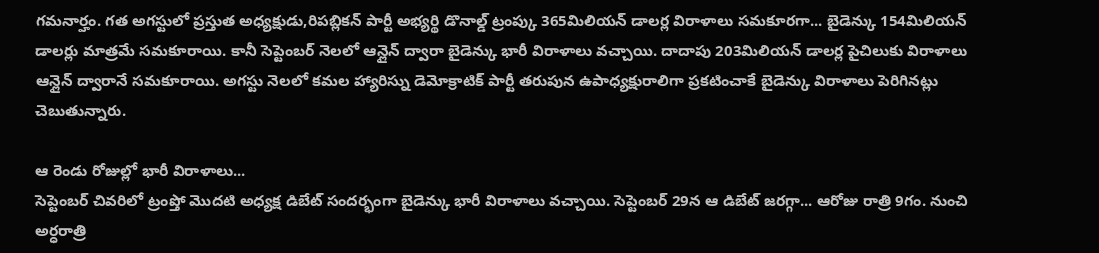గమనార్హం. గత అగస్టులో ప్రస్తుత అధ్యక్షుడు,రిపబ్లికన్ పార్టీ అభ్యర్థి డొనాల్డ్ ట్రంప్కు 365మిలియన్ డాలర్ల విరాళాలు సమకూరగా... బైడెన్కు 154మిలియన్ డాలర్లు మాత్రమే సమకూరాయి. కానీ సెప్టెంబర్ నెలలో ఆన్లైన్ ద్వారా బైడెన్కు భారీ విరాళాలు వచ్చాయి. దాదాపు 203మిలియన్ డాలర్ల పైచిలుకు విరాళాలు ఆన్లైన్ ద్వారానే సమకూరాయి. అగస్టు నెలలో కమల హ్యారిస్ను డెమోక్రాటిక్ పార్టీ తరుపున ఉపాధ్యక్షురాలిగా ప్రకటించాకే బైడెన్కు విరాళాలు పెరిగినట్లు చెబుతున్నారు.

ఆ రెండు రోజుల్లో భారీ విరాళాలు...
సెప్టెంబర్ చివరిలో ట్రంప్తో మొదటి అధ్యక్ష డిబేట్ సందర్భంగా బైడెన్కు భారీ విరాళాలు వచ్చాయి. సెప్టెంబర్ 29న ఆ డిబేట్ జరగ్గా... ఆరోజు రాత్రి 9గం. నుంచి అర్ధరాత్రి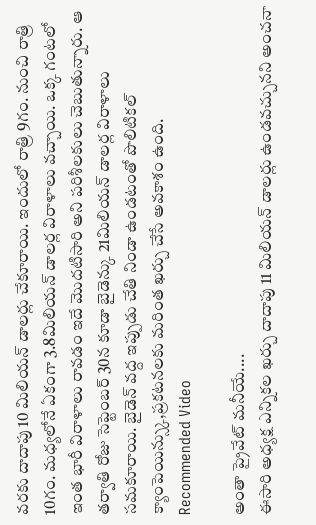వరకు దాదాపు 10 మిలియన్ డాలర్లు చేకూరాయి. ఇందులో రాత్రి 9గం. నుంచి రాత్రి 10గం. మధ్యలోనే ఏకంగా 3.8మిలియన్ డాలర్ల విరాళాలు వచ్చాయి. ఒక్క గంటలో ఇంత భారీ విరాళాలు రావడం ఇదే మొదటిసారి అని పరిశీలకులు చెబుతున్నారు. ఆ తర్వాతి రోజు సెప్టెంబర్ 30న కూడా బైడెన్కు 21మిలియన్ డాలర్ల విరాళాలు సమకూరాయి. బైడెన్ వద్ద ఇప్పుడు చేతి నిండా ఉండటంతో పొలిటికల్ క్యాంపెయిన్స్కు,ప్రకటనలకు మరింత ఖర్చు చేసే అవకాశం ఉంది.
Recommended Video

అంతా ప్రైవేట్ మనీయే....
ఈసారి అధ్యక్ష ఎన్నికల ఖర్చు దాదాపు 11 మిలియన్ డాలర్లు ఉండవచ్చునని అంచనా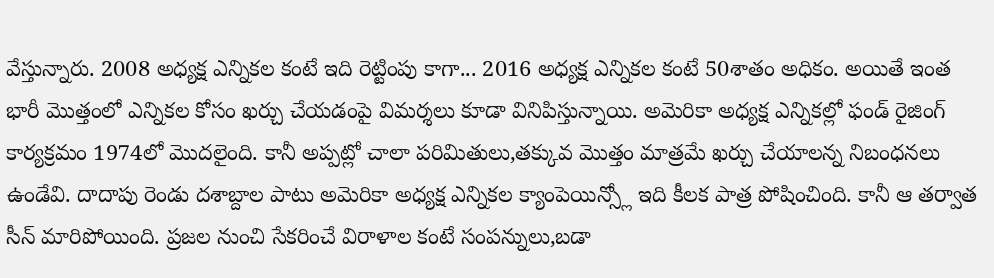వేస్తున్నారు. 2008 అధ్యక్ష ఎన్నికల కంటే ఇది రెట్టింపు కాగా... 2016 అధ్యక్ష ఎన్నికల కంటే 50శాతం అధికం. అయితే ఇంత భారీ మొత్తంలో ఎన్నికల కోసం ఖర్చు చేయడంపై విమర్శలు కూడా వినిపిస్తున్నాయి. అమెరికా అధ్యక్ష ఎన్నికల్లో ఫండ్ రైజింగ్ కార్యక్రమం 1974లో మొదలైంది. కానీ అప్పట్లో చాలా పరిమితులు,తక్కువ మొత్తం మాత్రమే ఖర్చు చేయాలన్న నిబంధనలు ఉండేవి. దాదాపు రెండు దశాబ్దాల పాటు అమెరికా అధ్యక్ష ఎన్నికల క్యాంపెయిన్స్లో ఇది కీలక పాత్ర పోషించింది. కానీ ఆ తర్వాత సీన్ మారిపోయింది. ప్రజల నుంచి సేకరించే విరాళాల కంటే సంపన్నులు,బడా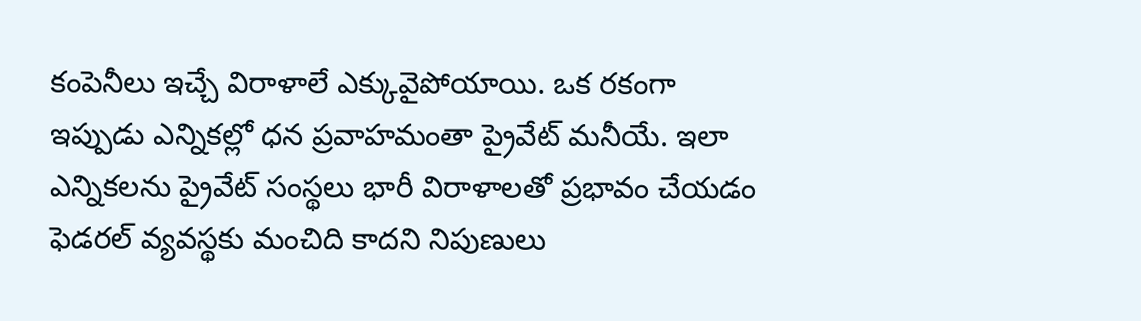కంపెనీలు ఇచ్చే విరాళాలే ఎక్కువైపోయాయి. ఒక రకంగా ఇప్పుడు ఎన్నికల్లో ధన ప్రవాహమంతా ప్రైవేట్ మనీయే. ఇలా ఎన్నికలను ప్రైవేట్ సంస్థలు భారీ విరాళాలతో ప్రభావం చేయడం ఫెడరల్ వ్యవస్థకు మంచిది కాదని నిపుణులు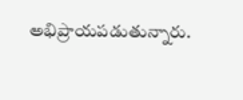అభిప్రాయపడుతున్నారు.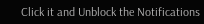Click it and Unblock the Notifications